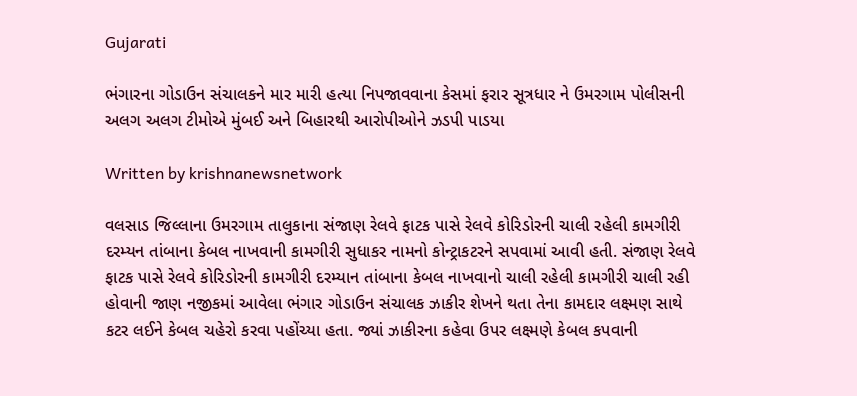Gujarati

ભંગારના ગોડાઉન સંચાલકને માર મારી હત્યા નિપજાવવાના કેસમાં ફરાર સૂત્રધાર ને ઉમરગામ પોલીસની અલગ અલગ ટીમોએ મુંબઈ અને બિહારથી આરોપીઓને ઝડપી પાડયા

Written by krishnanewsnetwork

વલસાડ જિલ્લાના ઉમરગામ તાલુકાના સંજાણ રેલવે ફાટક પાસે રેલવે કોરિડોરની ચાલી રહેલી કામગીરી દરમ્યન તાંબાના કેબલ નાખવાની કામગીરી સુધાકર નામનો કોન્ટ્રાકટરને સપવામાં આવી હતી. સંજાણ રેલવે ફાટક પાસે રેલવે કોરિડોરની કામગીરી દરમ્યાન તાંબાના કેબલ નાખવાનો ચાલી રહેલી કામગીરી ચાલી રહી હોવાની જાણ નજીકમાં આવેલા ભંગાર ગોડાઉન સંચાલક ઝાકીર શેખને થતા તેના કામદાર લક્ષ્મણ સાથે કટર લઈને કેબલ ચહેરો કરવા પહોંચ્યા હતા. જ્યાં ઝાકીરના કહેવા ઉપર લક્ષ્મણે કેબલ કપવાની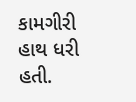કામગીરી હાથ ધરી હતી.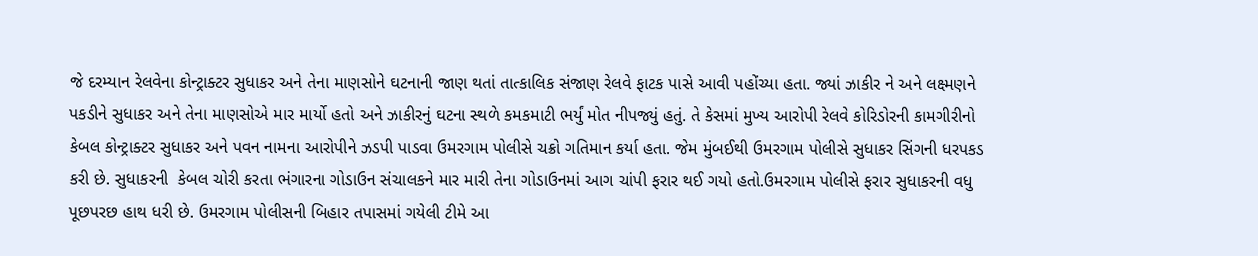જે દરમ્યાન રેલવેના કોન્ટ્રાક્ટર સુધાકર અને તેના માણસોને ઘટનાની જાણ થતાં તાત્કાલિક સંજાણ રેલવે ફાટક પાસે આવી પહોંચ્યા હતા. જ્યાં ઝાકીર ને અને લક્ષ્મણને પકડીને સુધાકર અને તેના માણસોએ માર માર્યો હતો અને ઝાકીરનું ઘટના સ્થળે કમકમાટી ભર્યું મોત નીપજ્યું હતું. તે કેસમાં મુખ્ય આરોપી રેલવે કોરિડોરની કામગીરીનો કેબલ કોન્ટ્રાક્ટર સુધાકર અને પવન નામના આરોપીને ઝડપી પાડવા ઉમરગામ પોલીસે ચક્રો ગતિમાન કર્યા હતા. જેમ મુંબઈથી ઉમરગામ પોલીસે સુધાકર સિંગની ધરપકડ કરી છે. સુધાકરની  કેબલ ચોરી કરતા ભંગારના ગોડાઉન સંચાલકને માર મારી તેના ગોડાઉનમાં આગ ચાંપી ફરાર થઈ ગયો હતો.ઉમરગામ પોલીસે ફરાર સુધાકરની વધુ પૂછપરછ હાથ ધરી છે. ઉમરગામ પોલીસની બિહાર તપાસમાં ગયેલી ટીમે આ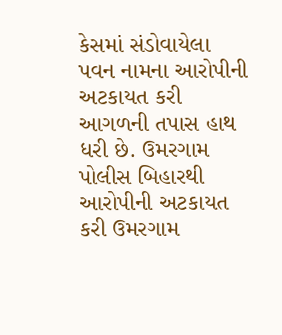કેસમાં સંડોવાયેલા પવન નામના આરોપીની અટકાયત કરી આગળની તપાસ હાથ ધરી છે. ઉમરગામ પોલીસ બિહારથી આરોપીની અટકાયત કરી ઉમરગામ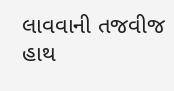લાવવાની તજવીજ હાથ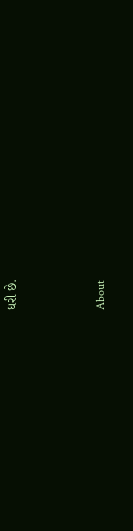ધરી છે.



About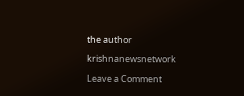the author

krishnanewsnetwork

Leave a Comment